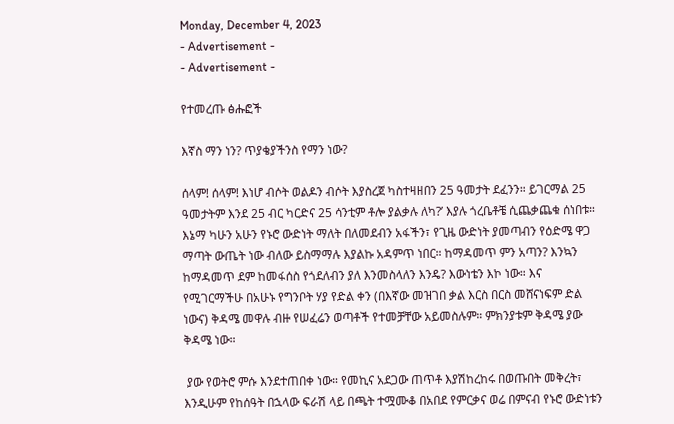Monday, December 4, 2023
- Advertisement -
- Advertisement -

የተመረጡ ፅሑፎች

እኛስ ማን ነን? ጥያቄያችንስ የማን ነው?

ሰላም! ሰላም! እነሆ ብሶት ወልዶን ብሶት እያስረጀ ካስተዛዘበን 25 ዓመታት ደፈንን። ይገርማል 25 ዓመታትም እንደ 25 ብር ካርድና 25 ሳንቲም ቶሎ ያልቃሉ ለካ?’ እያሉ ጎረቤቶቼ ሲጨቃጨቁ ሰነበቱ። እኔማ ካሁን አሁን የኑሮ ውድነት ማለት በለመደብን አፋችን፣ የጊዜ ውድነት ያመጣብን የዕድሜ ዋጋ ማጣት ውጤት ነው ብለው ይስማማሉ እያልኩ አዳምጥ ነበር። ከማዳመጥ ምን አጣን? እንኳን ከማዳመጥ ደም ከመፋሰስ የጎደለብን ያለ እንመስላለን እንዴ? እውነቴን እኮ ነው። እና የሚገርማችሁ በአሁኑ የግንቦት ሃያ የድል ቀን (በእኛው መዝገበ ቃል እርስ በርስ መሸናነፍም ድል ነውና) ቅዳሜ መዋሉ ብዙ የሠፈሬን ወጣቶች የተመቻቸው አይመስሉም። ምክንያቱም ቅዳሜ ያው ቅዳሜ ነው።

 ያው የወትሮ ምሱ እንደተጠበቀ ነው። የመኪና አደጋው ጠጥቶ እያሽከረከሩ በወጡበት መቅረት፣ እንዲሁም የከሰዓት በኋላው ፍራሽ ላይ በጫት ተሟሙቆ በአበደ የምርቃና ወሬ በምናብ የኑሮ ውድነቱን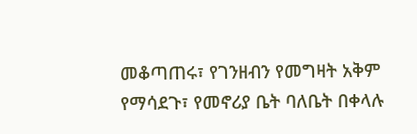መቆጣጠሩ፣ የገንዘብን የመግዛት አቅም የማሳደጉ፣ የመኖሪያ ቤት ባለቤት በቀላሉ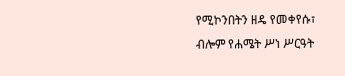የሚኮንበትን ዘዴ የመቀየሱ፣ ብሎም የሐሜት ሥነ ሥርዓት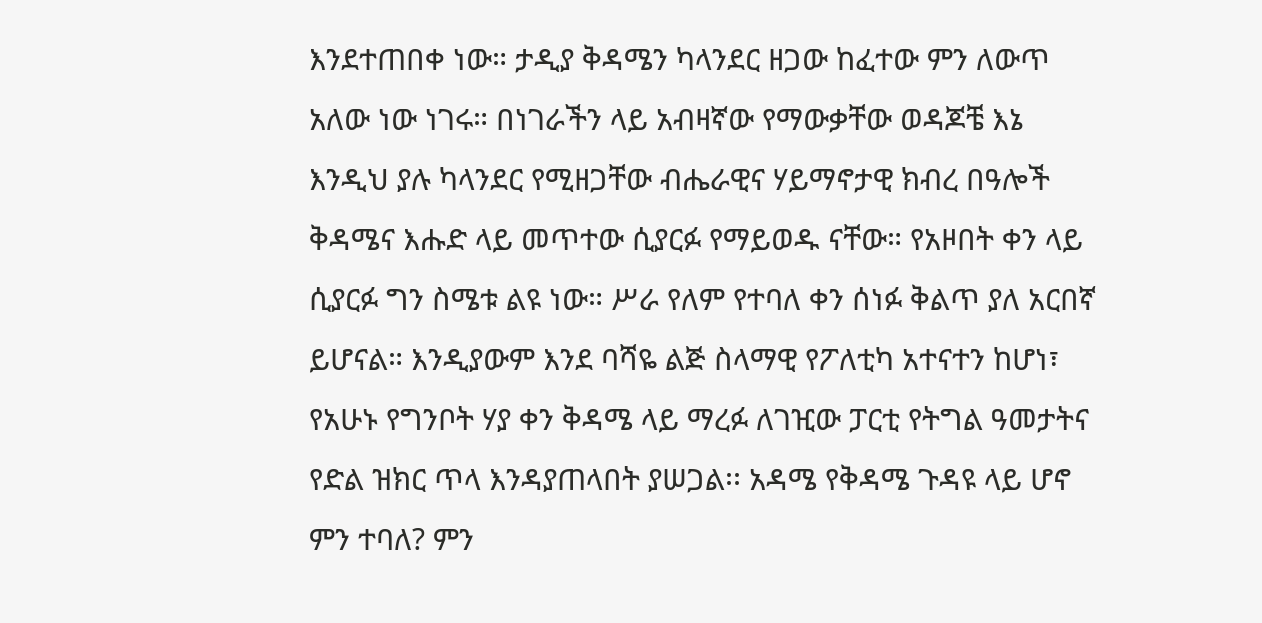እንደተጠበቀ ነው። ታዲያ ቅዳሜን ካላንደር ዘጋው ከፈተው ምን ለውጥ አለው ነው ነገሩ። በነገራችን ላይ አብዛኛው የማውቃቸው ወዳጆቼ እኔ እንዲህ ያሉ ካላንደር የሚዘጋቸው ብሔራዊና ሃይማኖታዊ ክብረ በዓሎች ቅዳሜና እሑድ ላይ መጥተው ሲያርፉ የማይወዱ ናቸው። የአዞበት ቀን ላይ ሲያርፉ ግን ስሜቱ ልዩ ነው። ሥራ የለም የተባለ ቀን ሰነፉ ቅልጥ ያለ አርበኛ ይሆናል። እንዲያውም እንደ ባሻዬ ልጅ ስላማዊ የፖለቲካ አተናተን ከሆነ፣ የአሁኑ የግንቦት ሃያ ቀን ቅዳሜ ላይ ማረፉ ለገዢው ፓርቲ የትግል ዓመታትና የድል ዝክር ጥላ እንዳያጠላበት ያሠጋል፡፡ አዳሜ የቅዳሜ ጉዳዩ ላይ ሆኖ ምን ተባለ? ምን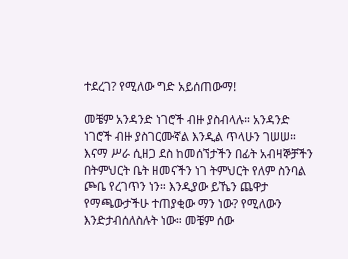ተደረገ? የሚለው ግድ አይሰጠውማ!

መቼም አንዳንድ ነገሮች ብዙ ያስብላሉ። አንዳንድ ነገሮች ብዙ ያስገርሙኛል እንዲል ጥላሁን ገሠሠ። እናማ ሥራ ሲዘጋ ደስ ከመሰኘታችን በፊት አብዛኞቻችን በትምህርት ቤት ዘመናችን ነገ ትምህርት የለም ስንባል ጮቤ የረገጥን ነን። እንዲያው ይኼን ጨዋታ የማጫውታችሁ ተጠያቂው ማን ነው? የሚለውን እንድታብሰለስሉት ነው። መቼም ሰው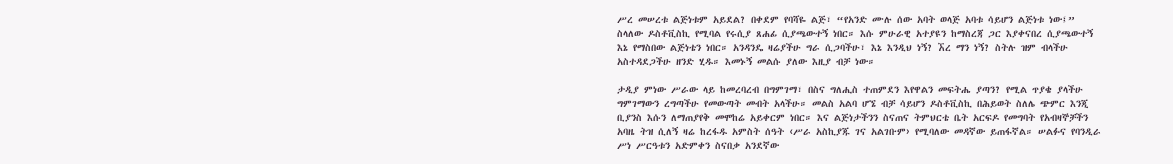ሥረ መሠረቱ ልጅነቱም አይደል? በቀደም የባሻዬ ልጅ፣ “የአንድ ሙሉ ሰው አባት ወላጅ አባቱ ሳይሆን ልጅነቱ ነው፤” ስላለው ዶስቶቪስኪ የሚባል የሩሲያ ጸሐፊ ሲያጫውተኝ ነበር። እሱ ምሁራዊ አተያዩን ከማስረጃ ጋር እያቀናበረ ሲያጫውተኝ እኔ የማስበው ልጅነቴን ነበር። አንዳንዴ ዛሬያችሁ ግራ ሲጋባችሁ፣ እኔ እንዲህ ነኝ? ኧረ ማን ነኝ? ስትሉ ዝም ብላችሁ አስተዳደጋችሁ ዘንድ ሂዱ። እመኑኝ መልሱ ያለው እዚያ ብቻ ነው።

ታዲያ ምነው ሥራው ላይ ከመረባረብ በግምገማ፣ በስና ግለሒስ ተጠምደን እየዋልን መፍትሔ ያጣን? የሚል ጥያቄ ያላችሁ ግምገማውን ረግጣችሁ የመውጣት መብት አላችሁ። መልስ አልባ ሆኜ ብቻ ሳይሆን ዶስቶቪስኪ በሕይወት ስለሌ ጭምር እንጂ ቢያንስ እሱን ለማጠያየቅ መሞከሬ አይቀርም ነበር። እና ልጅነታችንን ስናጠና ትምህርቴ ቤት አርፍዶ የመግባት የአብዛኞቻችን አባዜ ትዝ ሲለኝ ዛሬ ከረፋዱ አምስት ሰዓት ‹ሥራ አስኪያጁ ገና አልገቡም› የሚባለው መዳኛው ይጠፋኛል። ሠልፉና የባንዲራ ሥነ ሥርዓቱን አድምቀን ስናበቃ አንደኛው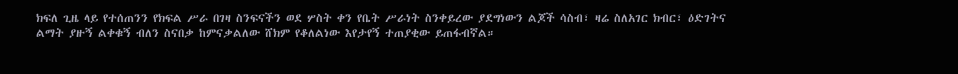ክፍለ ጊዜ ላይ የተሰጠንን የክፍል ሥራ በገዛ ስንፍናችን ወደ ሦስት ቀን የቤት ሥራነት ስንቀይረው ያደግነውን ልጆች ሳስብ፣ ዛሬ ስለአገር ክብር፣ ዕድገትና ልማት ያዙኝ ልቀቁኝ ብለን ስናበቃ ከምናቃልለው ሸክም የቆለልነው እየታየኝ ተጠያቂው ይጠፋብኛል።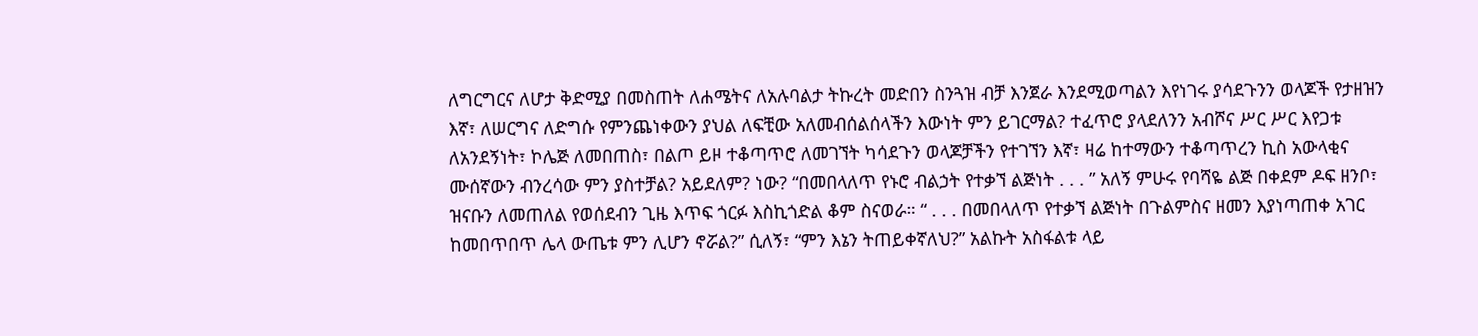ለግርግርና ለሆታ ቅድሚያ በመስጠት ለሐሜትና ለአሉባልታ ትኩረት መድበን ስንጓዝ ብቻ እንጀራ እንደሚወጣልን እየነገሩ ያሳደጉንን ወላጆች የታዘዝን እኛ፣ ለሠርግና ለድግሱ የምንጨነቀውን ያህል ለፍቺው አለመብሰልሰላችን እውነት ምን ይገርማል? ተፈጥሮ ያላደለንን አብሾና ሥር ሥር እየጋቱ ለአንደኝነት፣ ኮሌጅ ለመበጠስ፣ በልጦ ይዞ ተቆጣጥሮ ለመገኘት ካሳደጉን ወላጆቻችን የተገኘን እኛ፣ ዛሬ ከተማውን ተቆጣጥረን ኪስ አውላቂና ሙሰኛውን ብንረሳው ምን ያስተቻል? አይደለም? ነው? “በመበላለጥ የኑሮ ብልኃት የተቃኘ ልጅነት . . . ” አለኝ ምሁሩ የባሻዬ ልጅ በቀደም ዶፍ ዘንቦ፣ ዝናቡን ለመጠለል የወሰደብን ጊዜ እጥፍ ጎርፉ እስኪጎድል ቆም ስናወራ። “ . . . በመበላለጥ የተቃኘ ልጅነት በጉልምስና ዘመን እያነጣጠቀ አገር ከመበጥበጥ ሌላ ውጤቱ ምን ሊሆን ኖሯል?” ሲለኝ፣ “ምን እኔን ትጠይቀኛለህ?” አልኩት አስፋልቱ ላይ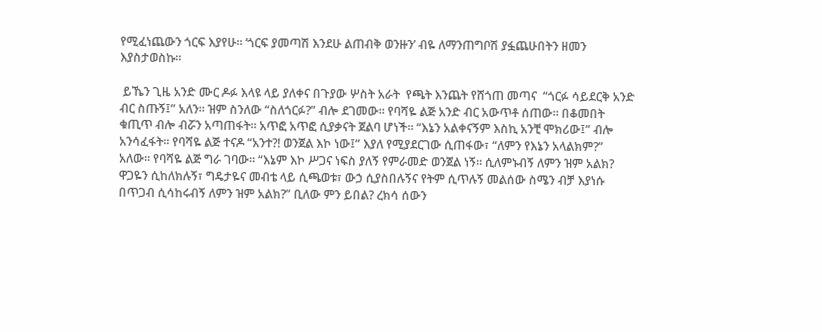የሚፈነጨውን ጎርፍ እያየሁ፡፡ ‘ጎርፍ ያመጣሽ እንደሁ ልጠብቅ ወንዙን’ ብዬ ለማንጠግቦሽ ያፏጨሁበትን ዘመን እያስታወስኩ።

 ይኼን ጊዜ አንድ ሙር ዶፉ እላዩ ላይ ያለቀና በጉያው ሦስት አራት  የጫት እንጨት የሸጎጠ መጣና  “ጎርፉ ሳይደርቅ አንድ ብር ስጡኝ፤” አለን። ዝም ስንለው “ስለጎርፉ?” ብሎ ደገመው። የባሻዬ ልጅ አንድ ብር አውጥቶ ሰጠው። በቆመበት ቁጢጥ ብሎ ብሯን አጣጠፋት። አጥፎ አጥፎ ሲያቃናት ጀልባ ሆነች። “እኔን አልቀናኝም እስኪ አንቺ ሞክሪው፤” ብሎ አንሳፈፋት። የባሻዬ ልጅ ተናዶ “አንተ?! ወንጀል እኮ ነው፤” እያለ የሚያደርገው ሲጠፋው፣ “ለምን የእኔን አላልክም?” አለው። የባሻዬ ልጅ ግራ ገባው። “እኔም እኮ ሥጋና ነፍስ ያለኝ የምራመድ ወንጀል ነኝ። ሲለምኑብኝ ለምን ዝም አልክ? ዋጋዬን ሲከለክሉኝ፣ ግዴታዬና መብቴ ላይ ሲጫወቱ፣ ውኃ ሲያስበሉኝና የትም ሲጥሉኝ መልሰው ስሜን ብቻ እያነሱ በጥጋብ ሲሳከሩብኝ ለምን ዝም አልክ?” ቢለው ምን ይበል? ረክሳ ሰውን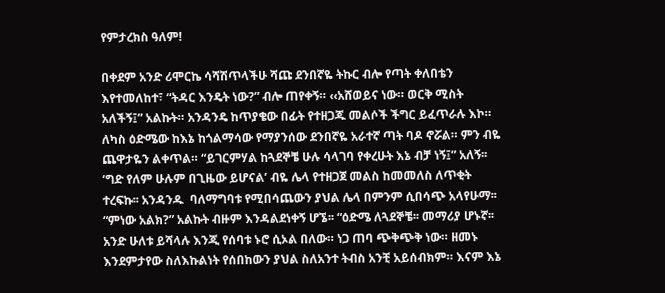የምታረክስ ዓለም!

በቀደም አንድ ሪሞርኬ ሳሻሽጥላችሁ ሻጩ ደንበኛዬ ትኩር ብሎ የጣት ቀለበቴን እየተመለከተ፣ “ትዳር እንዴት ነው?” ብሎ ጠየቀኝ። ‹‹አሸወይና ነው። ወርቅ ሚስት አለችኝ፤” አልኩት። አንዳንዴ ከጥያቄው በፊት የተዘጋጁ መልሶች ችግር ይፈጥራሉ እኮ። ለካስ ዕድሜው ከእኔ ከጎልማሳው የማያንሰው ደንበኛዬ አራተኛ ጣት ባዶ ኖሯል። ምን ብዬ ጨዋታዬን ልቀጥል። “ይገርምሃል ከጓደኞቼ ሁሉ ሳላገባ የቀረሁት እኔ ብቻ ነኝ፤” አለኝ፡፡ ‘ግድ የለም ሁሉም በጊዜው ይሆናል’ ብዬ ሌላ የተዘጋጀ መልስ ከመመለስ ለጥቂት ተረፍኩ፡፡ አንዳንዱ  ባለማግባቱ የሚበሳጨውን ያህል ሌላ በምንም ሲበሳጭ አላየሁማ፡፡ “ምነው አልክ?” አልኩት ብዙም እንዳልደነቀኝ ሆኜ፡፡ “ዕድሜ ለጓደኞቼ፡፡ መማሪያ ሆኑኛ፡፡ አንድ ሁለቱ ይሻላሉ እንጂ የሰባቱ ኑሮ ሲኦል በለው። ነጋ ጠባ ጭቅጭቅ ነው። ዘመኑ እንደምታየው ስለእኩልነት የሰበከውን ያህል ስለአንተ ትብስ አንቺ አይሰብክም። እናም እኔ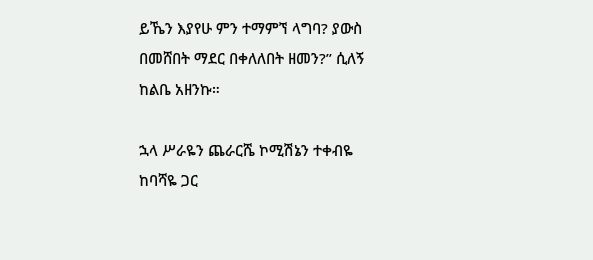ይኼን እያየሁ ምን ተማምኘ ላግባ? ያውስ በመሸበት ማደር በቀለለበት ዘመን?” ሲለኝ ከልቤ አዘንኩ።

ኋላ ሥራዬን ጨራርሼ ኮሚሽኔን ተቀብዬ ከባሻዬ ጋር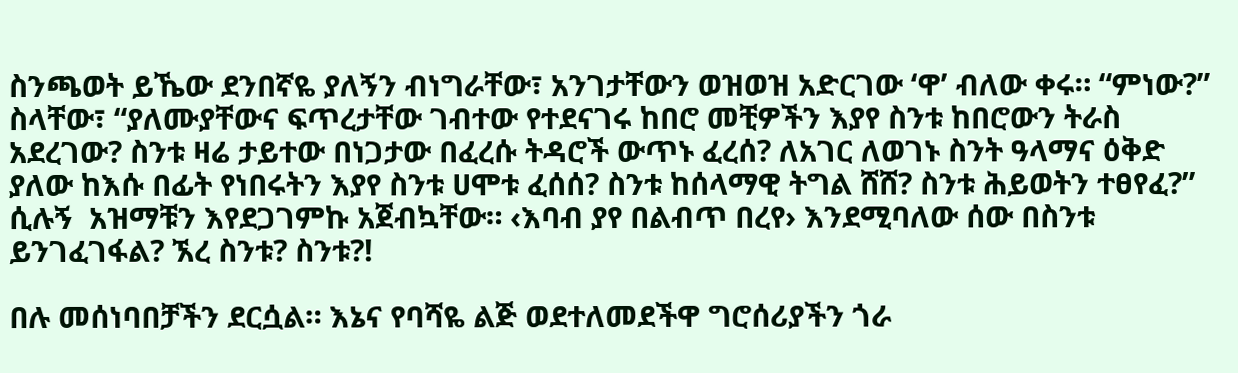ስንጫወት ይኼው ደንበኛዬ ያለኝን ብነግራቸው፣ አንገታቸውን ወዝወዝ አድርገው ‘ዋ’ ብለው ቀሩ። “ምነው?” ስላቸው፣ “ያለሙያቸውና ፍጥረታቸው ገብተው የተደናገሩ ከበሮ መቺዎችን እያየ ስንቱ ከበሮውን ትራስ አደረገው? ስንቱ ዛሬ ታይተው በነጋታው በፈረሱ ትዳሮች ውጥኑ ፈረሰ? ለአገር ለወገኑ ስንት ዓላማና ዕቅድ ያለው ከእሱ በፊት የነበሩትን እያየ ስንቱ ሀሞቱ ፈሰሰ? ስንቱ ከሰላማዊ ትግል ሸሸ? ስንቱ ሕይወትን ተፀየፈ?” ሲሉኝ  አዝማቹን እየደጋገምኩ አጀብኳቸው። ‹እባብ ያየ በልብጥ በረየ› እንደሚባለው ሰው በስንቱ ይንገፈገፋል? ኧረ ስንቱ? ስንቱ?!

በሉ መሰነባበቻችን ደርሷል። እኔና የባሻዬ ልጅ ወደተለመደችዋ ግሮሰሪያችን ጎራ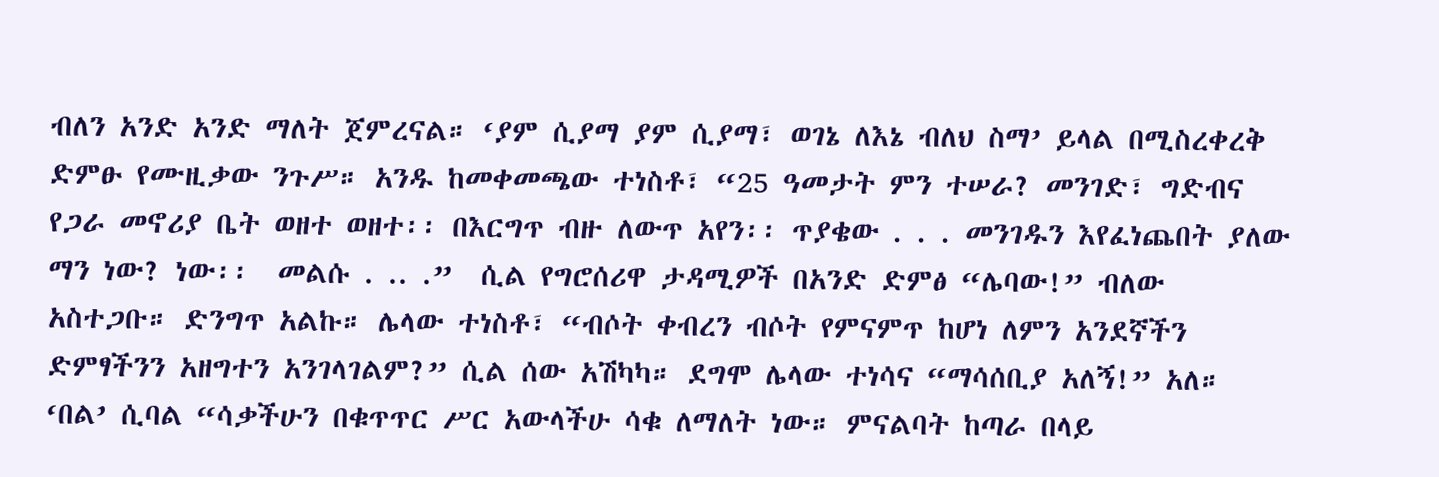ብለን አንድ አንድ ማለት ጀምረናል። ‘ያም ሲያማ ያም ሲያማ፣ ወገኔ ለእኔ ብለህ ስማ’ ይላል በሚስረቀረቅ ድምፁ የሙዚቃው ንጉሥ። አንዱ ከመቀመጫው ተነስቶ፣ “25 ዓመታት ምን ተሠራ? መንገድ፣ ግድብና የጋራ መኖሪያ ቤት ወዘተ ወዘተ፡፡ በእርግጥ ብዙ ለውጥ አየን፡፡ ጥያቄው . . . መንገዱን እየፈነጨበት ያለው ማን ነው? ነው፡፡  መልሱ . .. .”  ሲል የግሮሰሪዋ ታዳሚዎች በአንድ ድምፅ “ሌባው!” ብለው አስተጋቡ። ድንግጥ አልኩ። ሌላው ተነስቶ፣ “ብሶት ቀብረን ብሶት የምናምጥ ከሆነ ለምን አንደኛችን ድምፃችንን አዘግተን አንገላገልም?” ሲል ሰው አሽካካ። ደግሞ ሌላው ተነሳና “ማሳሰቢያ አለኝ!” አለ። ‘በል’ ሲባል “ሳቃችሁን በቁጥጥር ሥር አውላችሁ ሳቁ ለማለት ነው። ምናልባት ከጣራ በላይ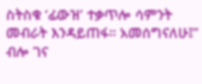ስትስቁ ‘ፊውዝ’ ተቃጥሎ ሳምንት መብራት እንዳይጠፋ። አመሰግናለሁ፤” ብሎ ገና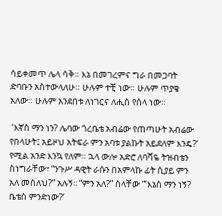ሳይቀመጥ ሌላ ሳቅ። እኔ በመገረምና ግራ በመጋባት ድባቡን አስተውላለሁ። ሁሉም ተቺ ነው። ሁሉም ጥያቄ አለው። ሁሉም አንደበቱ ለነገርና ለሒስ የሰላ ነው።

 ‘እኛስ ማን ነን? ሌባው ጎረቤቴ አብሬው የጠጣሁት አብሬው የበላሁት፤ አይዞህ አትፍራ ምን አባቱ ያልኩት አይደለም እንዴ?’ የሚል አንድ እንኳ የለም። ኋላ ውሎ አድሮ ለባሻዬ ትዝብቴን ስነግራቸው፣ “ንጉሥ ዳዊት ራሱን በአምላኩ ፊት ሲያይ ምን አለ መሰለህ?” አሉኝ፡፡ “ምን አለ?” ስላቸው “‘እኔስ ማን ነኝ? ቤቴስ ምንድነው?’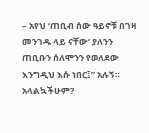– አየህ ‘ጠቢብ ሰው ዓይኖቹ በገዛ መንገዱ ላይ ናቸው’ ያለንን ጠቢቡን ሰለሞንን የወለደው እንግዲህ እሱ ነበር፤” አሉኝ። አላልኳችሁም?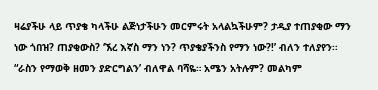ዛሬያችሁ ላይ ጥያቄ ካላችሁ ልጅነታችሁን መርምሩት አላልኳችሁም? ታዲያ ተጠያቂው ማን ነው ጎበዝ? ጠያቂውስ? ‘ኧረ እኛስ ማን ነን? ጥያቄያችንስ የማን ነው?!’ ብለን ተለያየን፡፡ “ራስን የማወቅ ዘመን ያድርግልን’ ብለዋል ባሻዬ። አሜን አትሉም? መልካም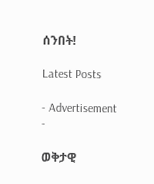ሰንበት!

Latest Posts

- Advertisement -

ወቅታዊ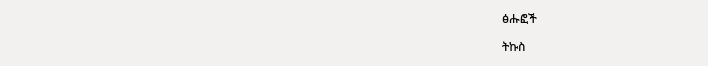ፅሑፎች

ትኩስ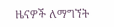ዜናዎች ለማግኘት